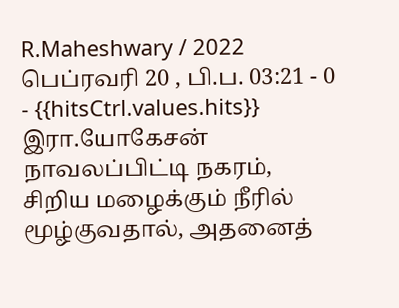R.Maheshwary / 2022 பெப்ரவரி 20 , பி.ப. 03:21 - 0 - {{hitsCtrl.values.hits}}
இரா.யோகேசன்
நாவலப்பிட்டி நகரம், சிறிய மழைக்கும் நீரில் மூழ்குவதால், அதனைத்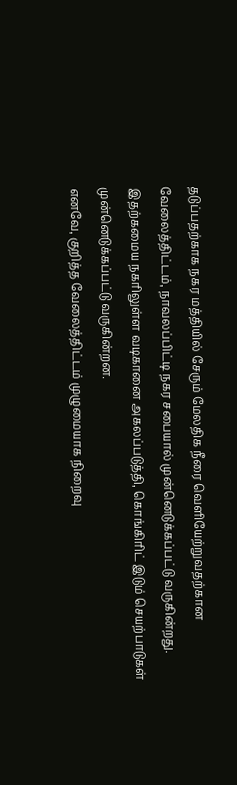தடுப்பதற்காக நகர மத்தியில் சேரும் மேலதிக நீரை வெளியேற்றுவதற்கான வேலைத்திட்டம், நாவலப்பிட்டி நகர சபையால் முன்னெடுக்கப்பட்டு வருகின்றது.
இதற்கமைய நகரிலுள்ள வடிகானை அகலப்படுத்தி, கொங்கிரிட் இடும் செயற்பாடுகள் முன்னெடுக்கப்பட்டு வருகின்றன.
எனவே, குறித்த வேலைத்திட்டம் முழுமையாக நிறைவு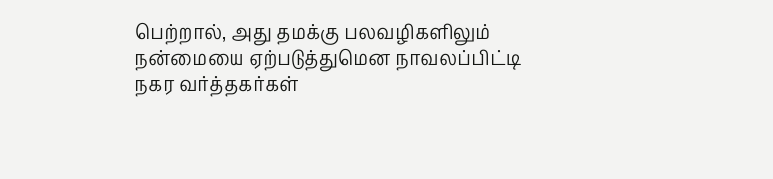பெற்றால், அது தமக்கு பலவழிகளிலும் நன்மையை ஏற்படுத்துமென நாவலப்பிட்டி நகர வர்த்தகர்கள்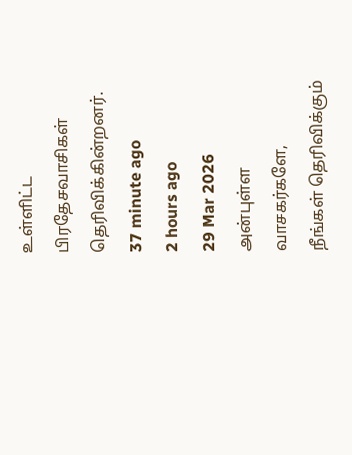உள்ளிட்ட பிரதேசவாசிகள் தெரிவிக்கின்றனர்.
37 minute ago
2 hours ago
29 Mar 2026
அன்புள்ள வாசகர்களே,
நீங்கள் தெரிவிக்கும்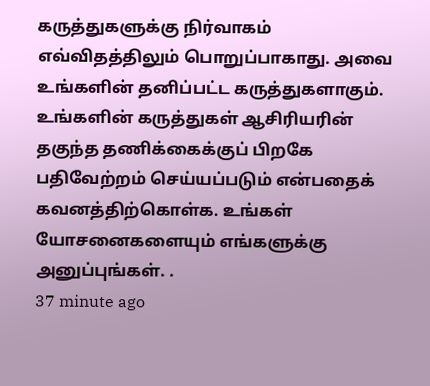கருத்துகளுக்கு நிர்வாகம் எவ்விதத்திலும் பொறுப்பாகாது. அவை உங்களின் தனிப்பட்ட கருத்துகளாகும். உங்களின் கருத்துகள் ஆசிரியரின் தகுந்த தணிக்கைக்குப் பிறகே பதிவேற்றம் செய்யப்படும் என்பதைக் கவனத்திற்கொள்க. உங்கள் யோசனைகளையும் எங்களுக்கு அனுப்புங்கள். .
37 minute ago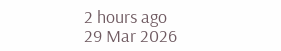2 hours ago
29 Mar 2026